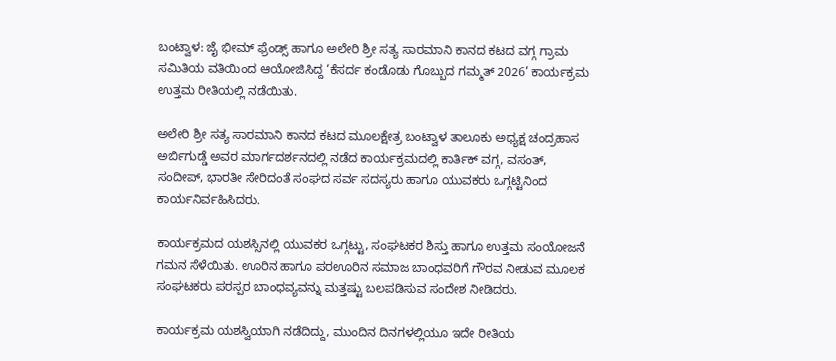ಬಂಟ್ವಾಳ: ಜೈ ಭೀಮ್ ಫ್ರೆಂಡ್ಸ್ ಹಾಗೂ ಅಲೇರಿ ಶ್ರೀ ಸತ್ಯ ಸಾರಮಾನಿ ಕಾನದ ಕಟದ ವಗ್ಗ ಗ್ರಾಮ ಸಮಿತಿಯ ವತಿಯಿಂದ ಆಯೋಜಿಸಿದ್ದ ‘ಕೆಸರ್ದ ಕಂಡೊಡು ಗೊಬ್ಬುದ ಗಮ್ಮತ್ 2026’ ಕಾರ್ಯಕ್ರಮ ಉತ್ತಮ ರೀತಿಯಲ್ಲಿ ನಡೆಯಿತು.

ಅಲೇರಿ ಶ್ರೀ ಸತ್ಯ ಸಾರಮಾನಿ ಕಾನದ ಕಟದ ಮೂಲಕ್ಷೇತ್ರ ಬಂಟ್ವಾಳ ತಾಲೂಕು ಅಧ್ಯಕ್ಷ ಚಂದ್ರಹಾಸ ಅರ್ಬಿಗುಡ್ಡೆ ಅವರ ಮಾರ್ಗದರ್ಶನದಲ್ಲಿ ನಡೆದ ಕಾರ್ಯಕ್ರಮದಲ್ಲಿ ಕಾರ್ತಿಕ್ ವಗ್ಗ, ವಸಂತ್, ಸಂದೀಪ್, ಭಾರತೀ ಸೇರಿದಂತೆ ಸಂಘದ ಸರ್ವ ಸದಸ್ಯರು ಹಾಗೂ ಯುವಕರು ಒಗ್ಗಟ್ಟಿನಿಂದ ಕಾರ್ಯನಿರ್ವಹಿಸಿದರು.

ಕಾರ್ಯಕ್ರಮದ ಯಶಸ್ಸಿನಲ್ಲಿ ಯುವಕರ ಒಗ್ಗಟ್ಟು, ಸಂಘಟಕರ ಶಿಸ್ತು ಹಾಗೂ ಉತ್ತಮ ಸಂಯೋಜನೆ ಗಮನ ಸೆಳೆಯಿತು. ಊರಿನ ಹಾಗೂ ಪರಊರಿನ ಸಮಾಜ ಬಾಂಧವರಿಗೆ ಗೌರವ ನೀಡುವ ಮೂಲಕ ಸಂಘಟಕರು ಪರಸ್ಪರ ಬಾಂಧವ್ಯವನ್ನು ಮತ್ತಷ್ಟು ಬಲಪಡಿಸುವ ಸಂದೇಶ ನೀಡಿದರು.

ಕಾರ್ಯಕ್ರಮ ಯಶಸ್ವಿಯಾಗಿ ನಡೆದಿದ್ದು, ಮುಂದಿನ ದಿನಗಳಲ್ಲಿಯೂ ಇದೇ ರೀತಿಯ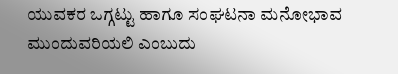ಯುವಕರ ಒಗ್ಗಟ್ಟು ಹಾಗೂ ಸಂಘಟನಾ ಮನೋಭಾವ ಮುಂದುವರಿಯಲಿ ಎಂಬುದು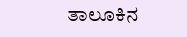ತಾಲೂಕಿನ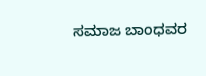ಸಮಾಜ ಬಾಂಧವರ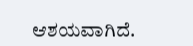ಆಶಯವಾಗಿದೆ.